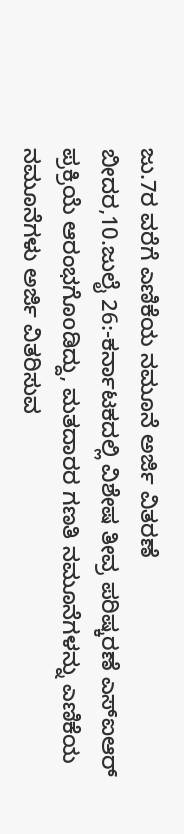ಜು.7ರ ವರೆಗೆ ಎಣಿಕೆಯ ನಮೂನೆ ಅರ್ಜಿ ವಿತರಣೆ
ಬೀದರ,10.ಜುಲೈ 26:-ಕರ್ನಾಟಕದಲ್ಲಿ ವಿಶೇಷ ತೀವ್ರ ಪರಿಷ್ಕರಣೆ ಎಸ್ಐಆರ್ ಪ್ರಕ್ರಿಯೆ ಆರಂಭಗೊoಡಿದ್ದು, ಮತದಾರರ ಗಣತಿ ನಮೂನೆಗಳನ್ನು ಎಣಿಕೆಯ ನಮೂನೆಗಳು ಅರ್ಜಿ ವಿತರಿಸುವ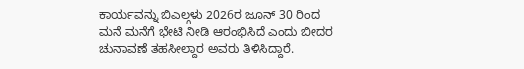ಕಾರ್ಯವನ್ನು ಬಿಎಲ್ಗಳು 2026ರ ಜೂನ್ 30 ರಿಂದ ಮನೆ ಮನೆಗೆ ಭೇಟಿ ನೀಡಿ ಆರಂಭಿಸಿದೆ ಎಂದು ಬೀದರ ಚುನಾವಣೆ ತಹಸೀಲ್ದಾರ ಅವರು ತಿಳಿಸಿದ್ದಾರೆ.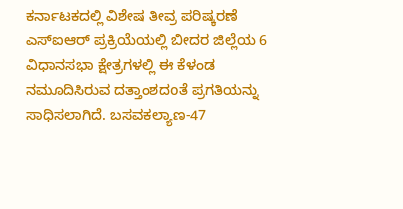ಕರ್ನಾಟಕದಲ್ಲಿ ವಿಶೇಷ ತೀವ್ರ ಪರಿಷ್ಕರಣೆ ಎಸ್ಐಆರ್ ಪ್ರಕ್ರಿಯೆಯಲ್ಲಿ ಬೀದರ ಜಿಲ್ಲೆಯ 6 ವಿಧಾನಸಭಾ ಕ್ಷೇತ್ರಗಳಲ್ಲಿ ಈ ಕೆಳಂಡ ನಮೂದಿಸಿರುವ ದತ್ತಾಂಶದoತೆ ಪ್ರಗತಿಯನ್ನು ಸಾಧಿಸಲಾಗಿದೆ. ಬಸವಕಲ್ಯಾಣ-47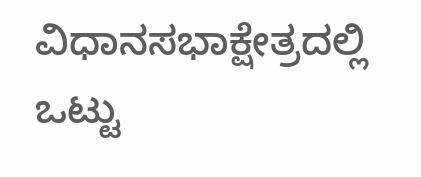ವಿಧಾನಸಭಾಕ್ಷೇತ್ರದಲ್ಲಿ ಒಟ್ಟು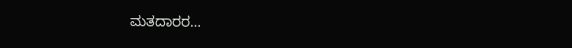ಮತದಾರರ…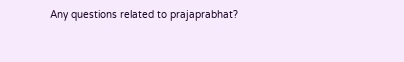Any questions related to prajaprabhat?